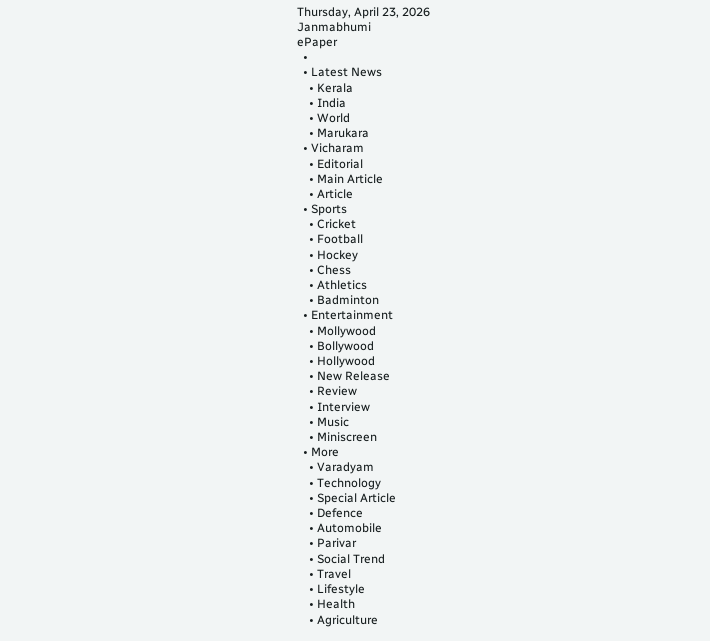Thursday, April 23, 2026
Janmabhumi
ePaper
  •
  • Latest News
    • Kerala
    • India
    • World
    • Marukara
  • Vicharam
    • Editorial
    • Main Article
    • Article
  • Sports
    • Cricket
    • Football
    • Hockey
    • Chess
    • Athletics
    • Badminton
  • Entertainment
    • Mollywood
    • Bollywood
    • Hollywood
    • New Release
    • Review
    • Interview
    • Music
    • Miniscreen
  • More
    • Varadyam
    • Technology
    • Special Article
    • Defence
    • Automobile
    • Parivar
    • Social Trend
    • Travel
    • Lifestyle
    • Health
    • Agriculture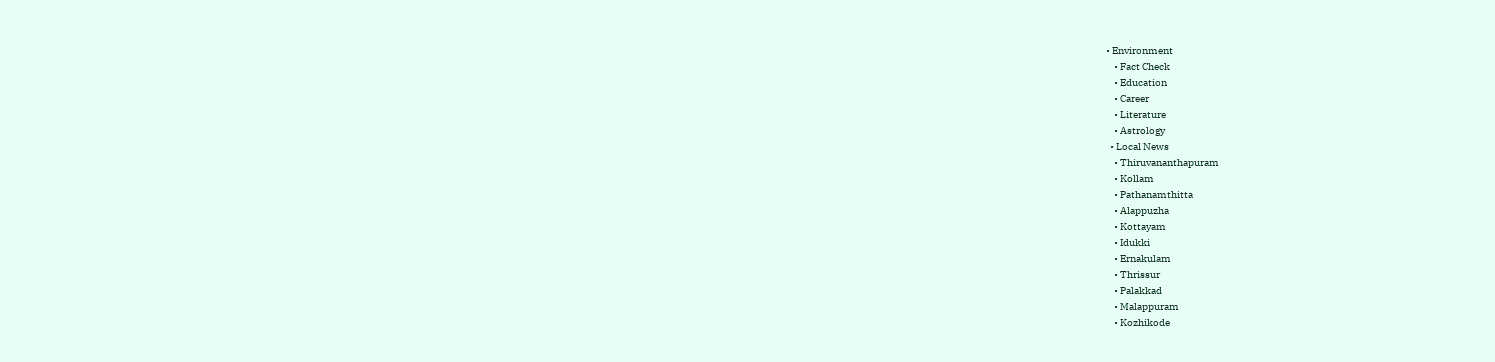• Environment
    • Fact Check
    • Education
    • Career
    • Literature
    • Astrology
  • Local News
    • Thiruvananthapuram
    • Kollam
    • Pathanamthitta
    • Alappuzha
    • Kottayam
    • Idukki
    • Ernakulam
    • Thrissur
    • Palakkad
    • Malappuram
    • Kozhikode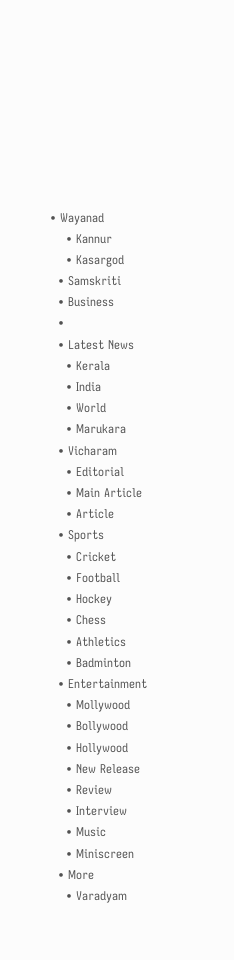• Wayanad
    • Kannur
    • Kasargod
  • Samskriti
  • Business
  •
  • Latest News
    • Kerala
    • India
    • World
    • Marukara
  • Vicharam
    • Editorial
    • Main Article
    • Article
  • Sports
    • Cricket
    • Football
    • Hockey
    • Chess
    • Athletics
    • Badminton
  • Entertainment
    • Mollywood
    • Bollywood
    • Hollywood
    • New Release
    • Review
    • Interview
    • Music
    • Miniscreen
  • More
    • Varadyam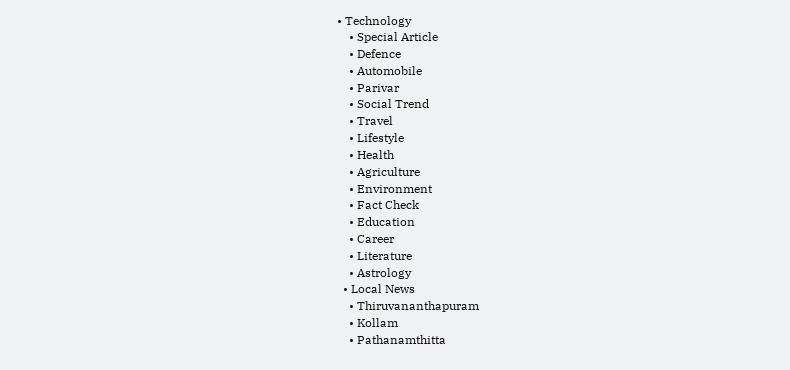• Technology
    • Special Article
    • Defence
    • Automobile
    • Parivar
    • Social Trend
    • Travel
    • Lifestyle
    • Health
    • Agriculture
    • Environment
    • Fact Check
    • Education
    • Career
    • Literature
    • Astrology
  • Local News
    • Thiruvananthapuram
    • Kollam
    • Pathanamthitta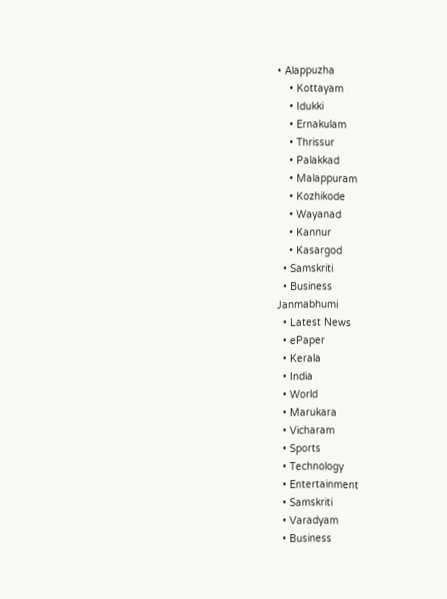• Alappuzha
    • Kottayam
    • Idukki
    • Ernakulam
    • Thrissur
    • Palakkad
    • Malappuram
    • Kozhikode
    • Wayanad
    • Kannur
    • Kasargod
  • Samskriti
  • Business
Janmabhumi
  • Latest News
  • ePaper
  • Kerala
  • India
  • World
  • Marukara
  • Vicharam
  • Sports
  • Technology
  • Entertainment
  • Samskriti
  • Varadyam
  • Business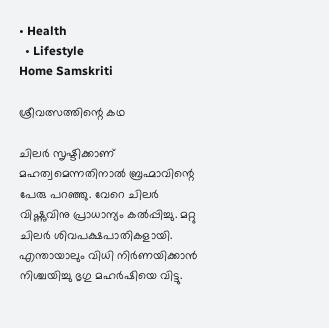• Health
  • Lifestyle
Home Samskriti

ശ്രീവത്സത്തിന്റെ കഥ

ചിലര്‍ സൃഷ്ടിക്കാണ് മഹത്വമെന്നതിനാല്‍ ബ്രഹ്മാവിന്റെ പേരു പറഞ്ഞു. വേറെ ചിലര്‍ വിഷ്ണുവിനു പ്രാധാന്യം കല്‍പ്പിച്ചു. മറ്റു ചിലര്‍ ശിവപക്ഷപാതികളായി. എന്തായാലും വിധി നിര്‍ണയിക്കാന്‍ നിശ്ചയിച്ചു ഭൃഗു മഹര്‍ഷിയെ വിട്ടു.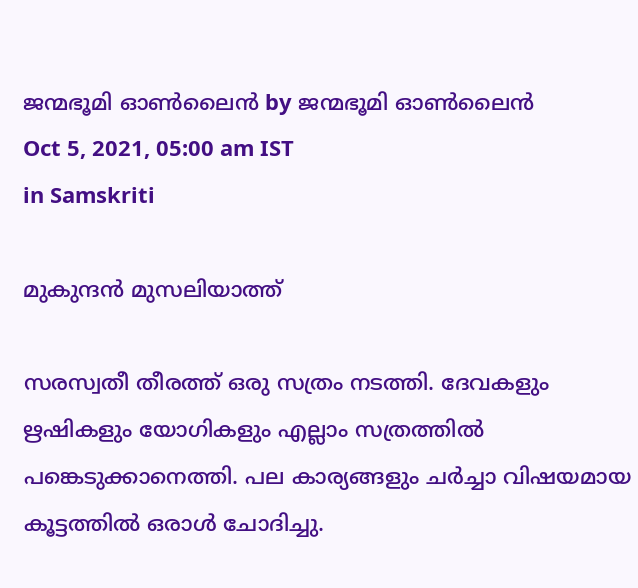ജന്മഭൂമി ഓണ്‍ലൈന്‍ by ജന്മഭൂമി ഓണ്‍ലൈന്‍
Oct 5, 2021, 05:00 am IST
in Samskriti

മുകുന്ദന്‍ മുസലിയാത്ത്

സരസ്വതീ തീരത്ത് ഒരു സത്രം നടത്തി. ദേവകളും ഋഷികളും യോഗികളും എല്ലാം സത്രത്തില്‍ പങ്കെടുക്കാനെത്തി. പല കാര്യങ്ങളും ചര്‍ച്ചാ വിഷയമായ കൂട്ടത്തില്‍ ഒരാള്‍ ചോദിച്ചു.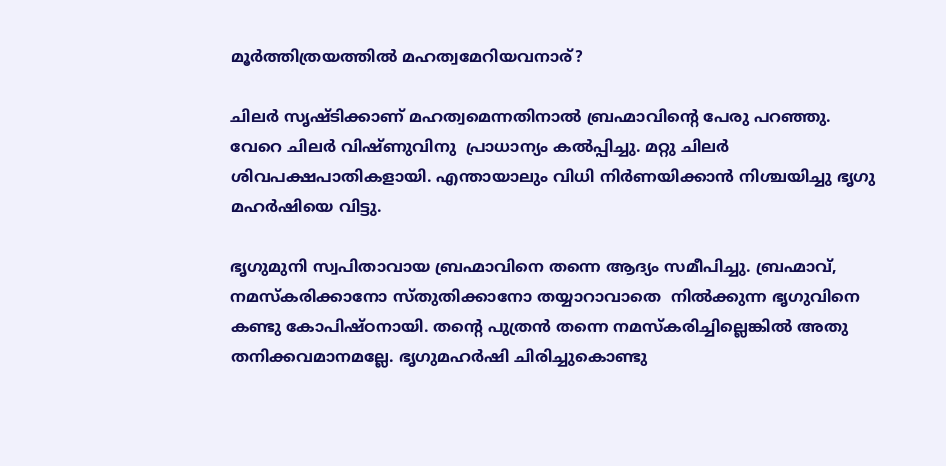മൂര്‍ത്തിത്രയത്തില്‍ മഹത്വമേറിയവനാര്?

ചിലര്‍ സൃഷ്ടിക്കാണ് മഹത്വമെന്നതിനാല്‍ ബ്രഹ്മാവിന്റെ പേരു പറഞ്ഞു. വേറെ ചിലര്‍ വിഷ്ണുവിനു  പ്രാധാന്യം കല്‍പ്പിച്ചു. മറ്റു ചിലര്‍ ശിവപക്ഷപാതികളായി. എന്തായാലും വിധി നിര്‍ണയിക്കാന്‍ നിശ്ചയിച്ചു ഭൃഗു മഹര്‍ഷിയെ വിട്ടു.

ഭൃഗുമുനി സ്വപിതാവായ ബ്രഹ്മാവിനെ തന്നെ ആദ്യം സമീപിച്ചു. ബ്രഹ്മാവ്, നമസ്‌കരിക്കാനോ സ്തുതിക്കാനോ തയ്യാറാവാതെ  നില്‍ക്കുന്ന ഭൃഗുവിനെ കണ്ടു കോപിഷ്ഠനായി. തന്റെ പുത്രന്‍ തന്നെ നമസ്‌കരിച്ചില്ലെങ്കില്‍ അതു തനിക്കവമാനമല്ലേ. ഭൃഗുമഹര്‍ഷി ചിരിച്ചുകൊണ്ടു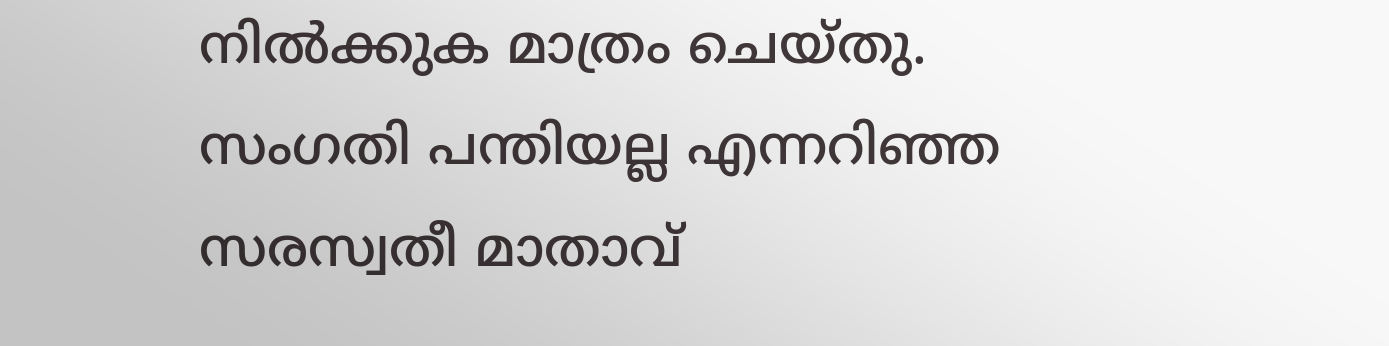നില്‍ക്കുക മാത്രം ചെയ്തു. സംഗതി പന്തിയല്ല എന്നറിഞ്ഞ സരസ്വതീ മാതാവ്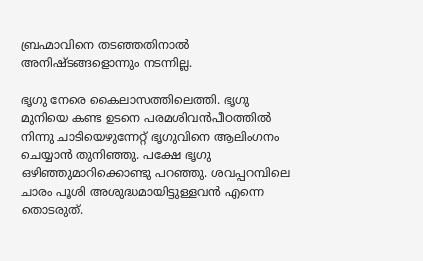ബ്രഹ്മാവിനെ തടഞ്ഞതിനാല്‍ അനിഷ്ടങ്ങളൊന്നും നടന്നില്ല.

ഭൃഗു നേരെ കൈലാസത്തിലെത്തി. ഭൃഗു മുനിയെ കണ്ട ഉടനെ പരമശിവന്‍പീഠത്തില്‍ നിന്നു ചാടിയെഴുന്നേറ്റ് ഭൃഗുവിനെ ആലിംഗനം ചെയ്യാന്‍ തുനിഞ്ഞു. പക്ഷേ ഭൃഗു ഒഴിഞ്ഞുമാറിക്കൊണ്ടു പറഞ്ഞു. ശവപ്പറമ്പിലെ ചാരം പൂശി അശുദ്ധമായിട്ടുള്ളവന്‍ എന്നെ തൊടരുത്.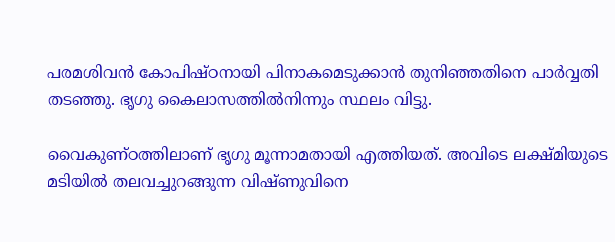പരമശിവന്‍ കോപിഷ്ഠനായി പിനാകമെടുക്കാന്‍ തുനിഞ്ഞതിനെ പാര്‍വ്വതി തടഞ്ഞു. ഭൃഗു കൈലാസത്തില്‍നിന്നും സ്ഥലം വിട്ടു.

വൈകുണ്ഠത്തിലാണ് ഭൃഗു മൂന്നാമതായി എത്തിയത്. അവിടെ ലക്ഷ്മിയുടെ മടിയില്‍ തലവച്ചുറങ്ങുന്ന വിഷ്ണുവിനെ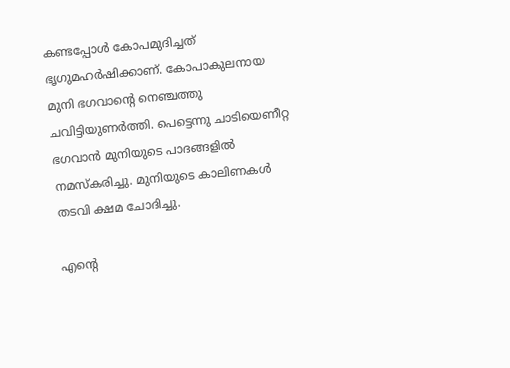കണ്ടപ്പോള്‍ കോപമുദിച്ചത് ഭൃഗുമഹര്‍ഷിക്കാണ്. കോപാകുലനായ മുനി ഭഗവാന്റെ നെഞ്ചത്തു ചവിട്ടിയുണര്‍ത്തി. പെട്ടെന്നു ചാടിയെണീറ്റ ഭഗവാന്‍ മുനിയുടെ പാദങ്ങളില്‍ നമസ്‌കരിച്ചു. മുനിയുടെ കാലിണകള്‍ തടവി ക്ഷമ ചോദിച്ചു.

എന്റെ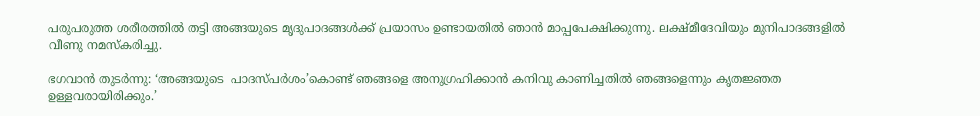പരുപരുത്ത ശരീരത്തില്‍ തട്ടി അങ്ങയുടെ മൃദുപാദങ്ങള്‍ക്ക് പ്രയാസം ഉണ്ടായതില്‍ ഞാന്‍ മാപ്പപേക്ഷിക്കുന്നു. ലക്ഷ്മീദേവിയും മുനിപാദങ്ങളില്‍ വീണു നമസ്‌കരിച്ചു.

ഭഗവാന്‍ തുടര്‍ന്നു: ‘അങ്ങയുടെ  പാദസ്പര്‍ശം’കൊണ്ട് ഞങ്ങളെ അനുഗ്രഹിക്കാന്‍ കനിവു കാണിച്ചതില്‍ ഞങ്ങളെന്നും കൃതജ്ഞത ഉള്ളവരായിരിക്കും.’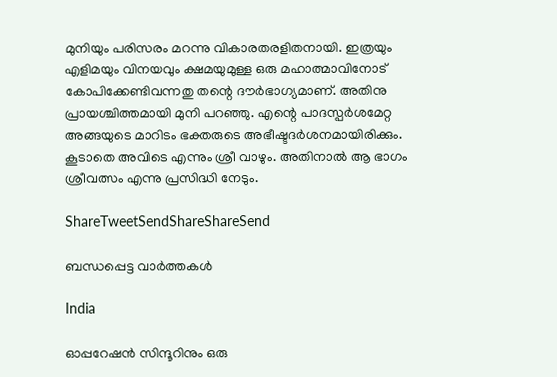മുനിയും പരിസരം മറന്നു വികാരതരളിതനായി. ഇത്രയും എളിമയും വിനയവും ക്ഷമയുമുള്ള ഒരു മഹാത്മാവിനോട് കോപിക്കേണ്ടിവന്നതു തന്റെ ദൗര്‍ഭാഗ്യമാണ്. അതിനു പ്രായശ്ചിത്തമായി മുനി പറഞ്ഞു. എന്റെ പാദസ്പര്‍ശമേറ്റ അങ്ങയുടെ മാറിടം ഭക്തരുടെ അഭീഷ്ടദര്‍ശനമായിരിക്കും. കൂടാതെ അവിടെ എന്നും ശ്രീ വാഴും. അതിനാല്‍ ആ ഭാഗം ശ്രീവത്സം എന്നു പ്രസിദ്ധി നേടും.

ShareTweetSendShareShareSend

ബന്ധപ്പെട്ട വാര്‍ത്തകള്‍

India

ഓപ്പറേഷന്‍ സിന്ദൂറിനും ഒരു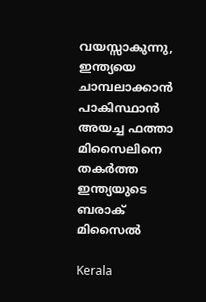വയസ്സാകുന്നു, ഇന്ത്യയെ ചാമ്പലാക്കാന്‍ പാകിസ്ഥാന്‍ അയച്ച ഫത്താ മിസൈലിനെ തകര്‍ത്ത ഇന്ത്യയുടെ ബരാക് മിസൈല്‍

Kerala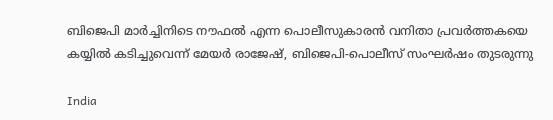ബിജെപി മാര്‍ച്ചിനിടെ നൗഫല്‍ എന്ന പൊലീസുകാരന്‍ വനിതാ പ്രവര്‍ത്തകയെ കയ്യില്‍ കടിച്ചുവെന്ന് മേയര്‍ രാജേഷ്, ബിജെപി-പൊലീസ് സംഘര്‍ഷം തുടരുന്നു

India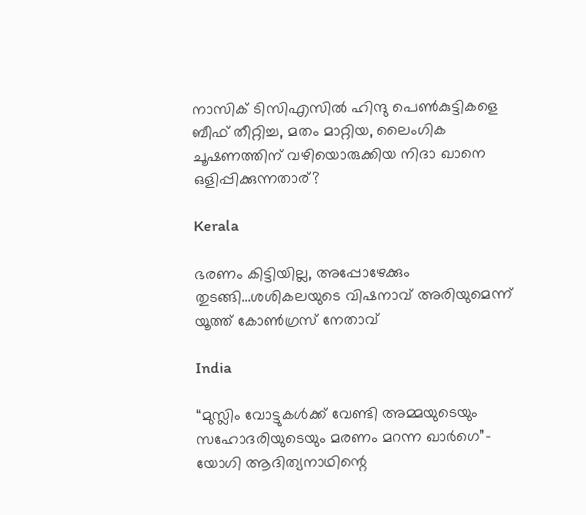നാസിക് ടിസിഎസില്‍ ഹിന്ദു പെണ്‍കുട്ടികളെ ബീഫ് തീറ്റിച്ച, മതം മാറ്റിയ, ലൈംഗിക ചൂഷണത്തിന് വഴിയൊരുക്കിയ നിദാ ഖാനെ ഒളിപ്പിക്കുന്നതാര്?

Kerala

ഭരണം കിട്ടിയില്ല, അപ്പോഴേക്കും തുടങ്ങി…ശശികലയുടെ വിഷനാവ് അരിയുമെന്ന് യൂത്ത് കോണ്‍ഗ്രസ് നേതാവ്

India

“മുസ്ലിം വോട്ടുകള്‍ക്ക് വേണ്ടി അമ്മയുടെയും സഹോദരിയുടെയും മരണം മറന്ന ഖാര്‍ഗെ”- യോഗി ആദിത്യനാഥിന്റെ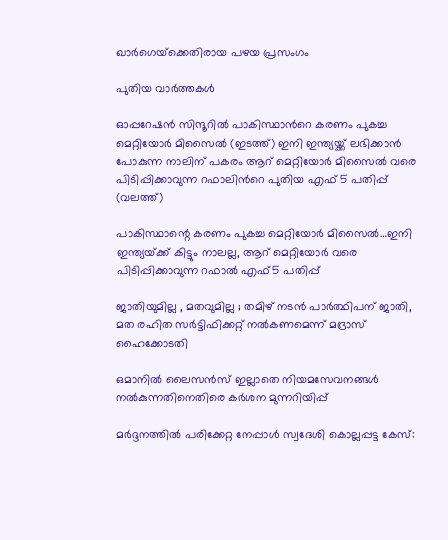ഖാര്‍ഗെയ്‌ക്കെതിരായ പഴയ പ്രസംഗം

പുതിയ വാര്‍ത്തകള്‍

ഓപ്പറേഷന്‍ സിന്ദൂറില്‍ പാകിസ്ഥാന്‍റെ കരണം പുകച്ച മെറ്റിയോര്‍ മിസൈല്‍ (ഇടത്ത്) ഇനി ഇന്ത്യയ്ക്ക് ലഭിക്കാന്‍ പോകുന്ന നാലിന് പകരം ആറ് മെറ്റിയോര്‍ മിസൈല്‍ വരെ പിടിപ്പിക്കാവുന്ന റഫാലിന്‍റെ പുതിയ എഫ് 5 പതിപ്പ് (വലത്ത്)

പാകിസ്ഥാന്റെ കരണം പുകച്ച മെറ്റിയോര്‍ മിസൈല്‍…ഇനി ഇന്ത്യയ്‌ക്ക് കിട്ടും നാലല്ല, ആറ് മെറ്റിയോര്‍ വരെ പിടിപ്പിക്കാവുന്ന റഫാല്‍ എഫ്5 പതിപ്പ്

ജാതിയുമില്ല , മതവുമില്ല ; തമിഴ് നടൻ പാർത്ഥിപന് ജാതി, മത രഹിത സർട്ടിഫിക്കറ്റ് നൽകണമെന്ന് മദ്രാസ് ഹൈക്കോടതി

ഒമാനിൽ ലൈസൻസ് ഇല്ലാതെ നിയമസേവനങ്ങൾ നൽകുന്നതിനെതിരെ കർശന മുന്നറിയിപ്പ്

മർദ്ദനത്തിൽ പരിക്കേറ്റ നേപ്പാൾ സ്വദേശി കൊല്ലപ്പട്ട കേസ്: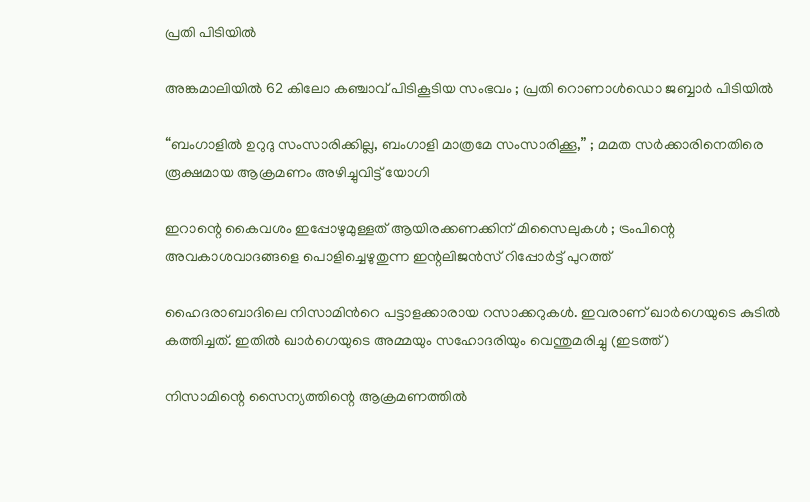പ്രതി പിടിയിൽ

അങ്കമാലിയിൽ 62 കിലോ കഞ്ചാവ് പിടികൂടിയ സംഭവം ; പ്രതി റൊണാൾഡൊ ജബ്ബാർ പിടിയിൽ

“ബംഗാളിൽ ഉറുദു സംസാരിക്കില്ല, ബംഗാളി മാത്രമേ സംസാരിക്കൂ,” ; മമത സർക്കാരിനെതിരെ  രൂക്ഷമായ ആക്രമണം അഴിച്ചുവിട്ട് യോഗി

ഇറാന്റെ കൈവശം ഇപ്പോഴുമുള്ളത് ആയിരക്കണക്കിന് മിസൈലുകൾ ; ട്രംപിന്റെ അവകാശവാദങ്ങളെ പൊളിച്ചെഴുതുന്ന ഇന്റലിജൻസ് റിപ്പോർട്ട് പുറത്ത്

ഹൈദരാബാദിലെ നിസാമിന്‍റെ പട്ടാളക്കാരായ റസാക്കറുകള്‍. ഇവരാണ് ഖാര്‍ഗെയുടെ കുടില്‍ കത്തിച്ചത്. ഇതില്‍ ഖാര്‍ഗെയുടെ അമ്മയും സഹോദരിയും വെന്തുമരിച്ചു (ഇടത്ത്)

നിസാമിന്റെ സൈന്യത്തിന്റെ ആക്രമണത്തില്‍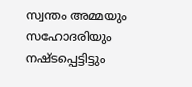സ്വന്തം അമ്മയും സഹോദരിയും നഷ്ടപ്പെട്ടിട്ടും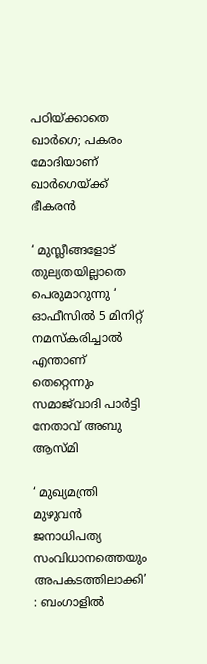പഠിയ്‌ക്കാതെ ഖാര്‍ഗെ; പകരം മോദിയാണ് ഖാര്‍ഗെയ്‌ക്ക് ഭീകരന്‍

‘ മുസ്ലീങ്ങളോട് തുല്യതയില്ലാതെ പെരുമാറുന്നു ‘ ഓഫീസിൽ 5 മിനിറ്റ് നമസ്‌കരിച്ചാൽ എന്താണ് തെറ്റെന്നും സമാജ്‌വാദി പാർട്ടി നേതാവ് അബു ആസ്മി

‘ മുഖ്യമന്ത്രി മുഴുവൻ ജനാധിപത്യ സംവിധാനത്തെയും അപകടത്തിലാക്കി’ : ബംഗാളിൽ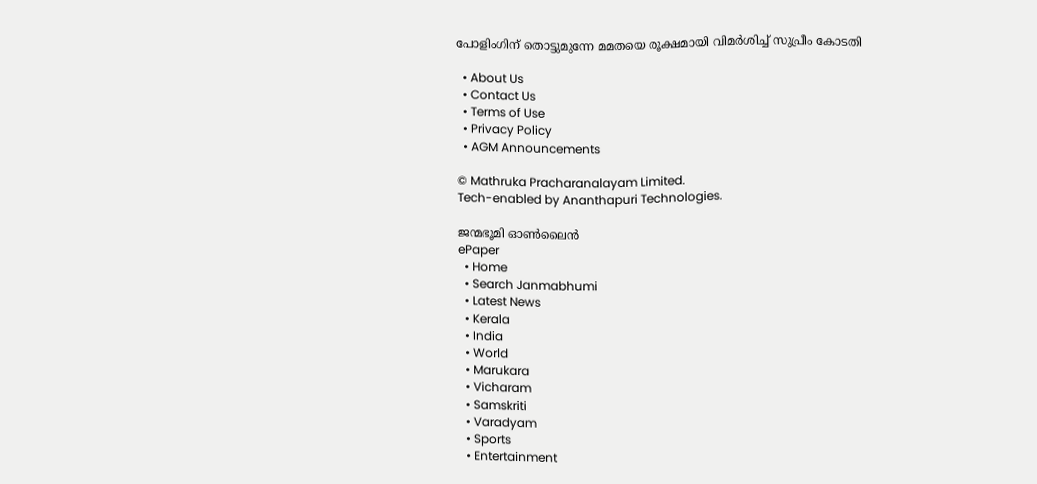പോളിംഗിന് തൊട്ടുമുന്നേ മമതയെ രൂക്ഷമായി വിമർശിച്ച് സുപ്രീം കോടതി

  • About Us
  • Contact Us
  • Terms of Use
  • Privacy Policy
  • AGM Announcements

© Mathruka Pracharanalayam Limited.
Tech-enabled by Ananthapuri Technologies.

ജന്മഭൂമി ഓണ്‍ലൈന്‍
ePaper
  • Home
  • Search Janmabhumi
  • Latest News
  • Kerala
  • India
  • World
  • Marukara
  • Vicharam
  • Samskriti
  • Varadyam
  • Sports
  • Entertainment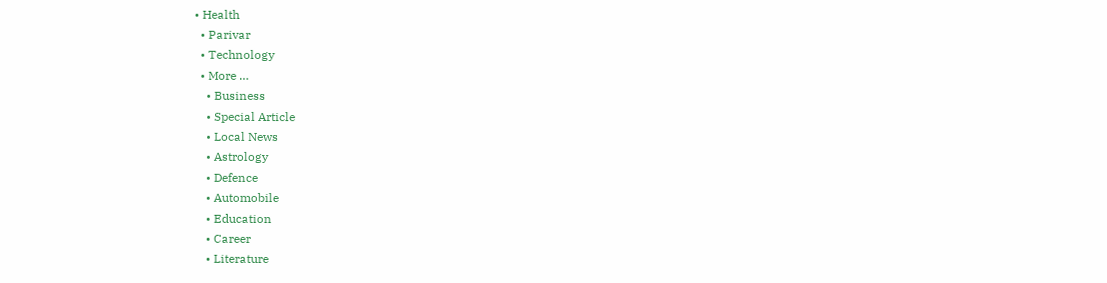• Health
  • Parivar
  • Technology
  • More …
    • Business
    • Special Article
    • Local News
    • Astrology
    • Defence
    • Automobile
    • Education
    • Career
    • Literature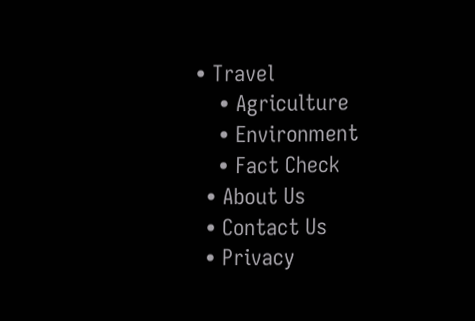• Travel
    • Agriculture
    • Environment
    • Fact Check
  • About Us
  • Contact Us
  • Privacy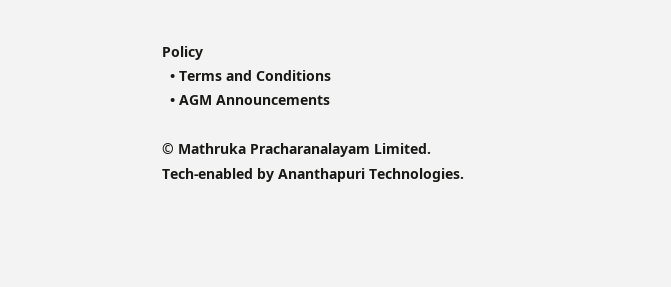Policy
  • Terms and Conditions
  • AGM Announcements

© Mathruka Pracharanalayam Limited.
Tech-enabled by Ananthapuri Technologies.